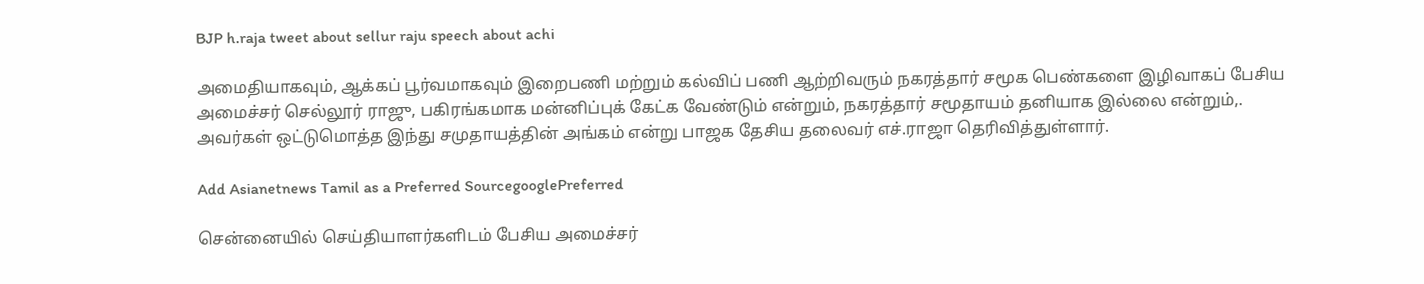BJP h.raja tweet about sellur raju speech about achi

அமைதியாகவும், ஆக்கப் பூர்வமாகவும் இறைபணி மற்றும் கல்விப் பணி ஆற்றிவரும் நகரத்தார் சமூக பெண்களை இழிவாகப் பேசிய அமைச்சர் செல்லூர் ராஜு, பகிரங்கமாக மன்னிப்புக் கேட்க வேண்டும் என்றும், நகரத்தார் சமூதாயம் தனியாக இல்லை என்றும்,. அவர்கள் ஒட்டுமொத்த இந்து சமுதாயத்தின் அங்கம் என்று பாஜக தேசிய தலைவர் எச்.ராஜா தெரிவித்துள்ளார்.

Add Asianetnews Tamil as a Preferred SourcegooglePreferred

சென்னையில் செய்தியாளர்களிடம் பேசிய அமைச்சர்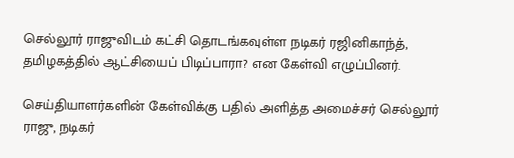செல்லூர் ராஜுவிடம் கட்சி தொடங்கவுள்ள நடிகர் ரஜினிகாந்த், தமிழகத்தில் ஆட்சியைப் பிடிப்பாரா? என கேள்வி எழுப்பினர்.

செய்தியாளர்களின் கேள்விக்கு பதில் அளித்த அமைச்சர் செல்லூர் ராஜு, நடிகர்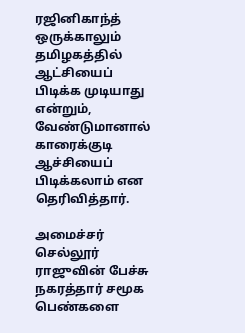ரஜினிகாந்த் ஒருக்காலும் தமிழகத்தில் ஆட்சியைப் பிடிக்க முடியாது என்றும், வேண்டுமானால் காரைக்குடி ஆச்சியைப் பிடிக்கலாம் என தெரிவித்தார்.

அமைச்சர் செல்லூர் ராஜுவின் பேச்சு நகரத்தார் சமூக பெண்களை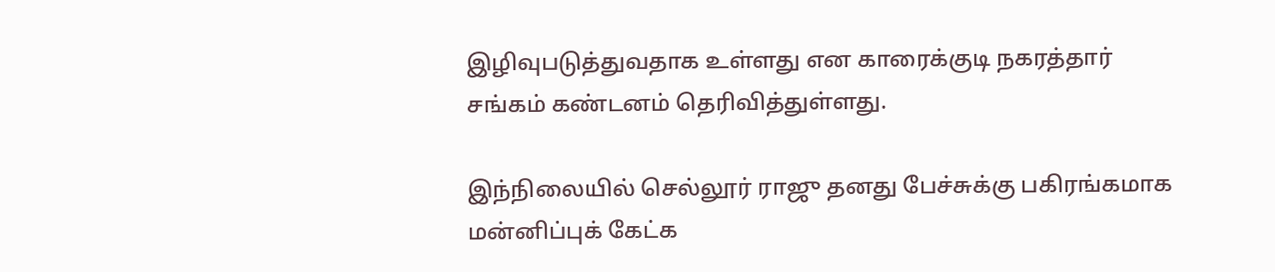இழிவுபடுத்துவதாக உள்ளது என காரைக்குடி நகரத்தார் சங்கம் கண்டனம் தெரிவித்துள்ளது.

இந்நிலையில் செல்லூர் ராஜு தனது பேச்சுக்கு பகிரங்கமாக மன்னிப்புக் கேட்க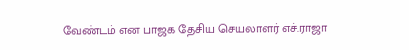வேண்டம் என பாஜக தேசிய செயலாளர் எச்.ராஜா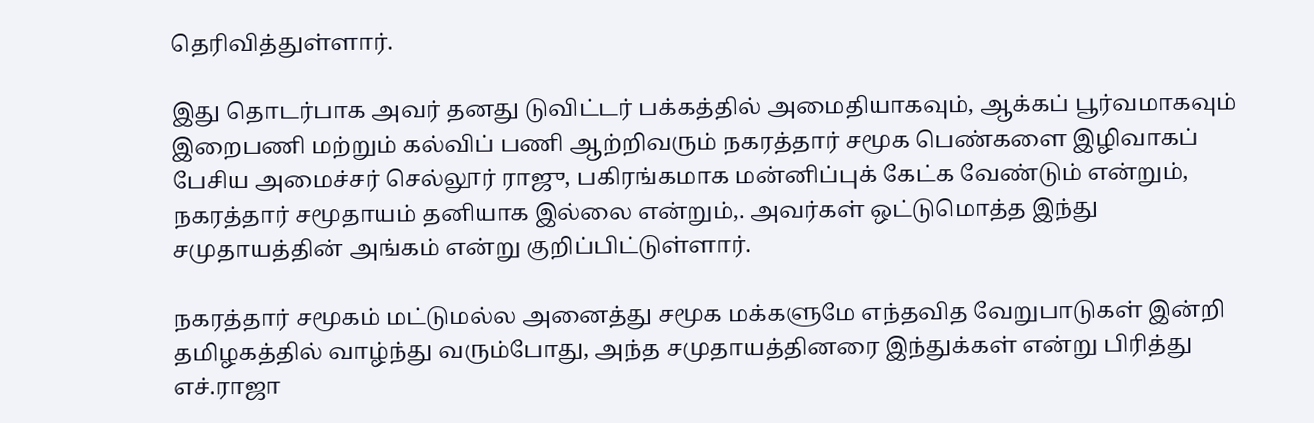தெரிவித்துள்ளார்.

இது தொடர்பாக அவர் தனது டுவிட்டர் பக்கத்தில் அமைதியாகவும், ஆக்கப் பூர்வமாகவும் இறைபணி மற்றும் கல்விப் பணி ஆற்றிவரும் நகரத்தார் சமூக பெண்களை இழிவாகப் பேசிய அமைச்சர் செல்லூர் ராஜு, பகிரங்கமாக மன்னிப்புக் கேட்க வேண்டும் என்றும், நகரத்தார் சமூதாயம் தனியாக இல்லை என்றும்,. அவர்கள் ஒட்டுமொத்த இந்து சமுதாயத்தின் அங்கம் என்று குறிப்பிட்டுள்ளார்.

நகரத்தார் சமூகம் மட்டுமல்ல அனைத்து சமூக மக்களுமே எந்தவித வேறுபாடுகள் இன்றி தமிழகத்தில் வாழ்ந்து வரும்போது, அந்த சமுதாயத்தினரை இந்துக்கள் என்று பிரித்து எச்.ராஜா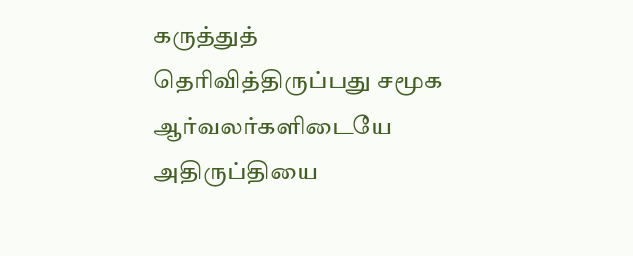கருத்துத் தெரிவித்திருப்பது சமூக ஆர்வலர்களிடையே அதிருப்தியை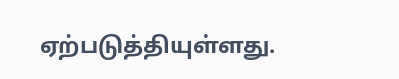ஏற்படுத்தியுள்ளது.